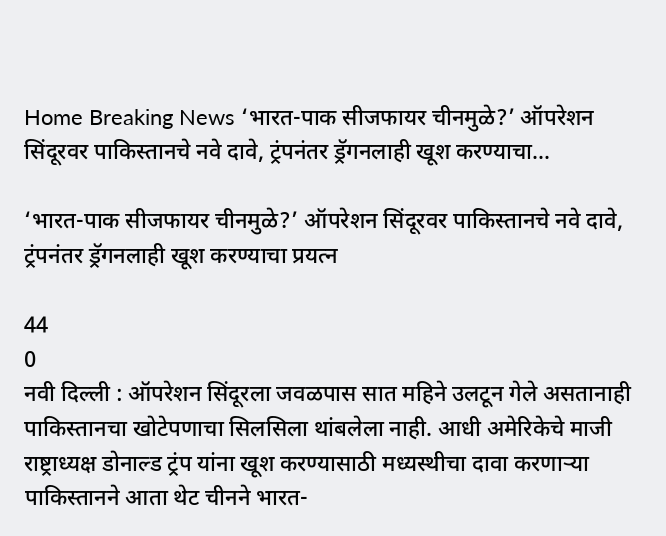Home Breaking News ‘भारत-पाक सीजफायर चीनमुळे?’ ऑपरेशन सिंदूरवर पाकिस्तानचे नवे दावे, ट्रंपनंतर ड्रॅगनलाही खूश करण्याचा...

‘भारत-पाक सीजफायर चीनमुळे?’ ऑपरेशन सिंदूरवर पाकिस्तानचे नवे दावे, ट्रंपनंतर ड्रॅगनलाही खूश करण्याचा प्रयत्न

44
0
नवी दिल्ली : ऑपरेशन सिंदूरला जवळपास सात महिने उलटून गेले असतानाही पाकिस्तानचा खोटेपणाचा सिलसिला थांबलेला नाही. आधी अमेरिकेचे माजी राष्ट्राध्यक्ष डोनाल्ड ट्रंप यांना खूश करण्यासाठी मध्यस्थीचा दावा करणाऱ्या पाकिस्तानने आता थेट चीनने भारत-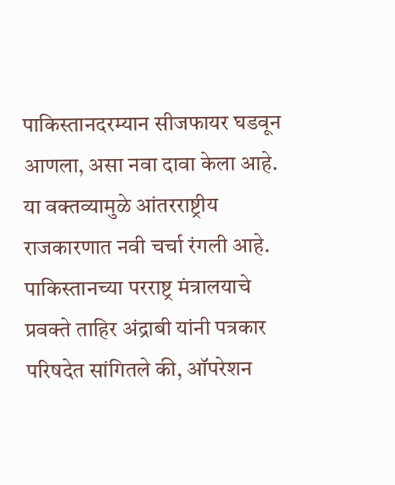पाकिस्तानदरम्यान सीजफायर घडवून आणला, असा नवा दावा केला आहे. या वक्तव्यामुळे आंतरराष्ट्रीय राजकारणात नवी चर्चा रंगली आहे.
पाकिस्तानच्या परराष्ट्र मंत्रालयाचे प्रवक्ते ताहिर अंद्राबी यांनी पत्रकार परिषदेत सांगितले की, ऑपरेशन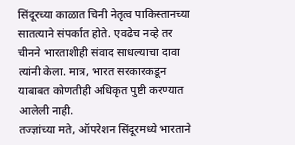सिंदूरच्या काळात चिनी नेतृत्व पाकिस्तानच्या सातत्याने संपर्कात होते. एवढेच नव्हे तर चीनने भारताशीही संवाद साधल्याचा दावा त्यांनी केला. मात्र, भारत सरकारकडून याबाबत कोणतीही अधिकृत पुष्टी करण्यात आलेली नाही.
तज्ज्ञांच्या मते, ऑपरेशन सिंदूरमध्ये भारताने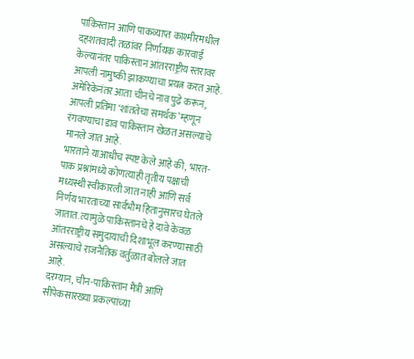पाकिस्तान आणि पाकव्याप्त काश्मीरमधील दहशतवादी तळांवर निर्णायक कारवाई केल्यानंतर पाकिस्तान आंतरराष्ट्रीय स्तरावर आपली नामुष्की झाकण्याचा प्रयत्न करत आहे. अमेरिकेनंतर आता चीनचे नाव पुढे करून, आपली प्रतिमा ‘शांततेचा समर्थक’ म्हणून रंगवण्याचा डाव पाकिस्तान खेळत असल्याचे मानले जात आहे.
भारताने याआधीच स्पष्ट केले आहे की, भारत-पाक प्रश्नांमध्ये कोणत्याही तृतीय पक्षाची मध्यस्थी स्वीकारली जात नाही आणि सर्व निर्णय भारताच्या सार्वभौम हितानुसारच घेतले जातात. त्यामुळे पाकिस्तानचे हे दावे केवळ आंतरराष्ट्रीय समुदायाची दिशाभूल करण्यासाठी असल्याचे राजनैतिक वर्तुळात बोलले जात आहे.
दरम्यान, चीन-पाकिस्तान मैत्री आणि सीपेकसारख्या प्रकल्पांच्या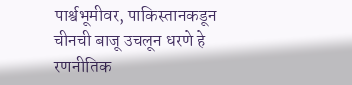पार्श्वभूमीवर, पाकिस्तानकडून चीनची बाजू उचलून धरणे हे रणनीतिक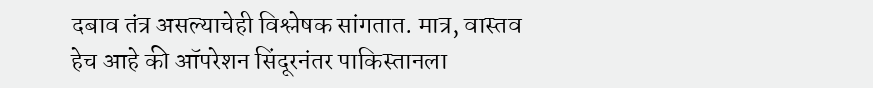दबाव तंत्र असल्याचेही विश्लेषक सांगतात. मात्र, वास्तव हेच आहे की ऑपरेशन सिंदूरनंतर पाकिस्तानला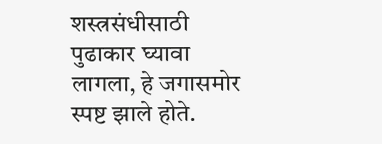शस्त्रसंधीसाठी पुढाकार घ्यावा लागला, हे जगासमोर स्पष्ट झाले होते.